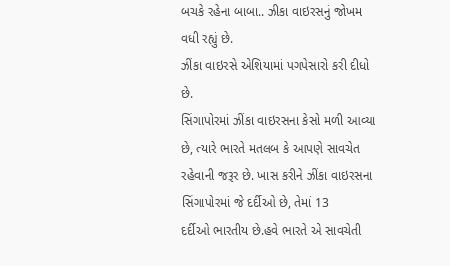બચકે રહેના બાબા.. ઝીકા વાઇરસનું જોખમ વધી રહ્યું છે.
ઝીંકા વાઇરસે એશિયામાં પગપેસારો કરી દીધો છે.
સિંગાપોરમાં ઝીંકા વાઇરસના કેસો મળી આવ્યા છે, ત્યારે ભારતે મતલબ કે આપણે સાવચેત
રહેવાની જરૂર છે. ખાસ કરીને ઝીંકા વાઇરસના સિંગાપોરમાં જે દર્દીઓ છે, તેમાં 13
દર્દીઓ ભારતીય છે.હવે ભારતે એ સાવચેતી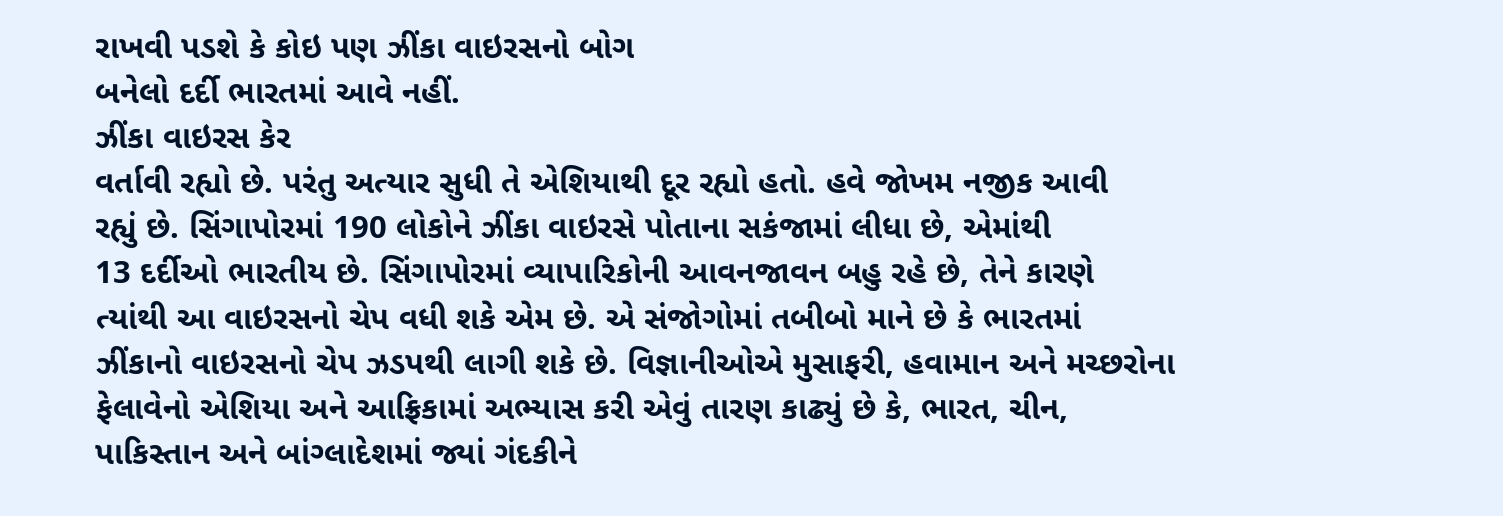રાખવી પડશે કે કોઇ પણ ઝીંકા વાઇરસનો બોગ
બનેલો દર્દી ભારતમાં આવે નહીં.
ઝીંકા વાઇરસ કેર
વર્તાવી રહ્યો છે. પરંતુ અત્યાર સુધી તે એશિયાથી દૂર રહ્યો હતો. હવે જોખમ નજીક આવી
રહ્યું છે. સિંગાપોરમાં 190 લોકોને ઝીંકા વાઇરસે પોતાના સકંજામાં લીધા છે, એમાંથી
13 દર્દીઓ ભારતીય છે. સિંગાપોરમાં વ્યાપારિકોની આવનજાવન બહુ રહે છે, તેને કારણે
ત્યાંથી આ વાઇરસનો ચેપ વધી શકે એમ છે. એ સંજોગોમાં તબીબો માને છે કે ભારતમાં
ઝીંકાનો વાઇરસનો ચેપ ઝડપથી લાગી શકે છે. વિજ્ઞાનીઓએ મુસાફરી, હવામાન અને મચ્છરોના
ફેલાવેનો એશિયા અને આફ્રિકામાં અભ્યાસ કરી એવું તારણ કાઢ્યું છે કે, ભારત, ચીન,
પાકિસ્તાન અને બાંગ્લાદેશમાં જ્યાં ગંદકીને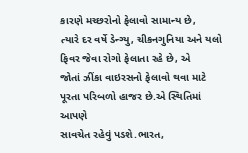કારણે મચ્છરોનો ફેલાવો સામાન્ય છે,
ત્યારે દર વર્ષે ડેન્ગ્યુ, ચીકનગુનિયા અને યલો ફિવર જેવા રોગો ફેલાતા રહે છે, એ
જોતાં ઝીંકા વાઇરસનો ફેલાવો થવા માટે પૂરતા પરિબળો હાજર છે.એ સ્થિતિમાં આપણે
સાવચેત રહેવું પડશે.ભારત,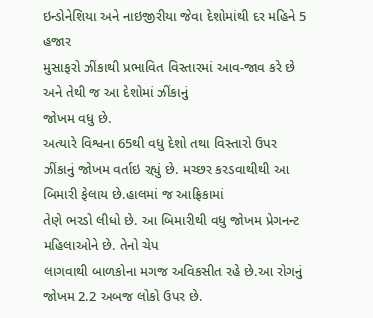ઇન્ડોનેશિયા અને નાઇજીરીયા જેવા દેશોમાંથી દર મહિને 5 હજાર
મુસાફરો ઝીંકાથી પ્રભાવિત વિસ્તારમાં આવ-જાવ કરે છે અને તેથી જ આ દેશોમાં ઝીંકાનું
જોખમ વધુ છે.
અત્યારે વિશ્વના 65થી વધુ દેશો તથા વિસ્તારો ઉપર
ઝીંકાનું જોખમ વર્તાઇ રહ્યું છે. મચ્છર કરડવાથીથી આ બિમારી ફેલાય છે.હાલમાં જ આફ્રિકામાં
તેણે ભરડો લીધો છે. આ બિમારીથી વધુ જોખમ પ્રેગનન્ટ મહિલાઓને છે. તેનો ચેપ
લાગવાથી બાળકોના મગજ અવિકસીત રહે છે.આ રોગનું જોખમ 2.2 અબજ લોકો ઉપર છે.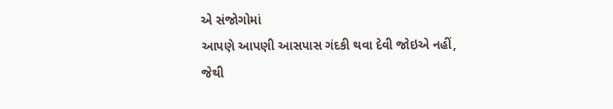એ સંજોગોમાં
આપણે આપણી આસપાસ ગંદકી થવા દેવી જોઇએ નહીં, જેથી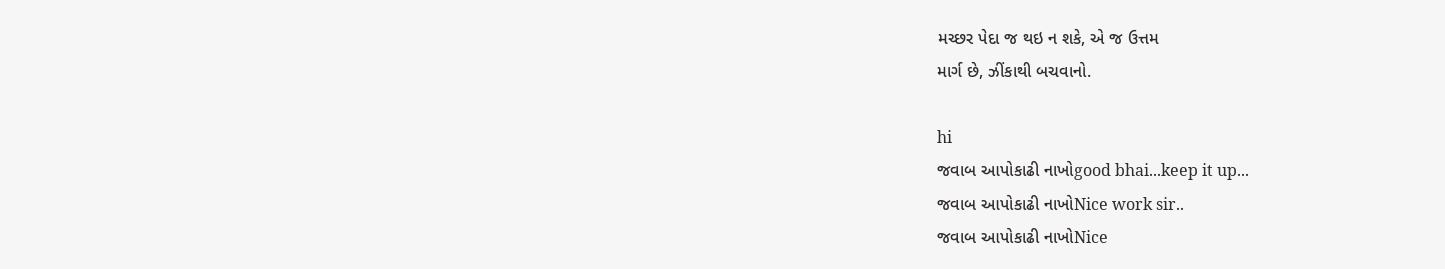મચ્છર પેદા જ થઇ ન શકે, એ જ ઉત્તમ
માર્ગ છે, ઝીંકાથી બચવાનો.

hi
જવાબ આપોકાઢી નાખોgood bhai...keep it up...
જવાબ આપોકાઢી નાખોNice work sir..
જવાબ આપોકાઢી નાખોNice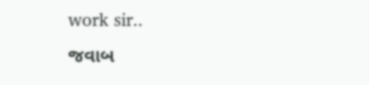work sir..
જવાબ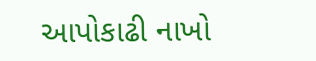આપોકાઢી નાખો